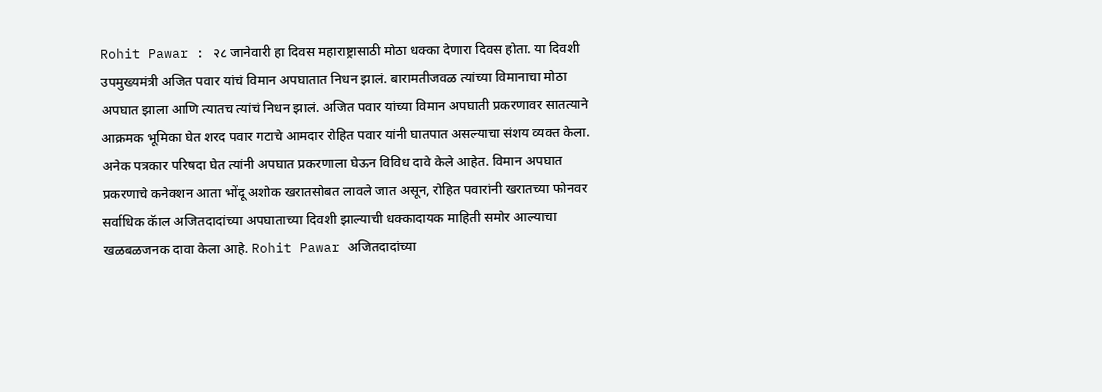Rohit Pawar : २८ जानेवारी हा दिवस महाराष्ट्रासाठी मोठा धक्का देणारा दिवस होता. या दिवशी उपमुख्यमंत्री अजित पवार यांचं विमान अपघातात निधन झालं. बारामतीजवळ त्यांच्या विमानाचा मोठा अपघात झाला आणि त्यातच त्यांचं निधन झालं. अजित पवार यांच्या विमान अपघाती प्रकरणावर सातत्याने आक्रमक भूमिका घेत शरद पवार गटाचे आमदार रोहित पवार यांनी घातपात असल्याचा संशय व्यक्त केला. अनेक पत्रकार परिषदा घेत त्यांनी अपघात प्रकरणाला घेऊन विविध दावे केले आहेत. विमान अपघात प्रकरणाचे कनेक्शन आता भोंदू अशोक खरातसोबत लावले जात असून, रोहित पवारांनी खरातच्या फोनवर सर्वाधिक कॅाल अजितदादांच्या अपघाताच्या दिवशी झाल्याची धक्कादायक माहिती समोर आल्याचा खळबळजनक दावा केला आहे. Rohit Pawar अजितदादांच्या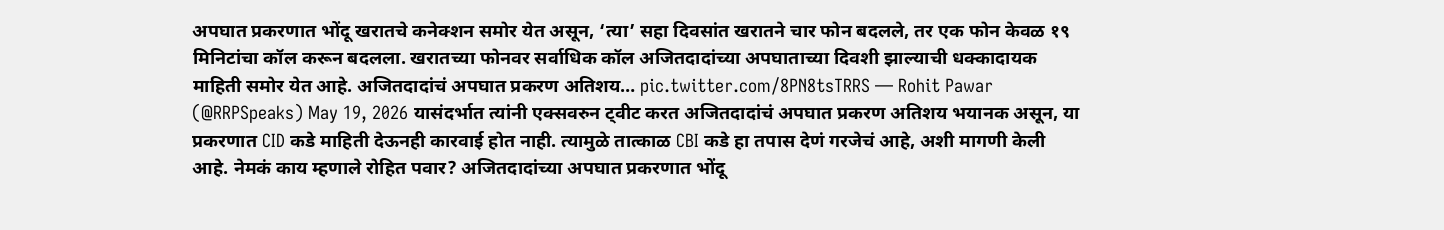अपघात प्रकरणात भोंदू खरातचे कनेक्शन समोर येत असून, ‘त्या’ सहा दिवसांत खरातने चार फोन बदलले, तर एक फोन केवळ १९ मिनिटांचा कॉल करून बदलला. खरातच्या फोनवर सर्वाधिक कॉल अजितदादांच्या अपघाताच्या दिवशी झाल्याची धक्कादायक माहिती समोर येत आहे. अजितदादांचं अपघात प्रकरण अतिशय… pic.twitter.com/8PN8tsTRRS — Rohit Pawar (@RRPSpeaks) May 19, 2026 यासंदर्भात त्यांनी एक्सवरुन ट्वीट करत अजितदादांचं अपघात प्रकरण अतिशय भयानक असून, या प्रकरणात CID कडे माहिती देऊनही कारवाई होत नाही. त्यामुळे तात्काळ CBI कडे हा तपास देणं गरजेचं आहे, अशी मागणी केली आहे. नेमकं काय म्हणाले रोहित पवार? अजितदादांच्या अपघात प्रकरणात भोंदू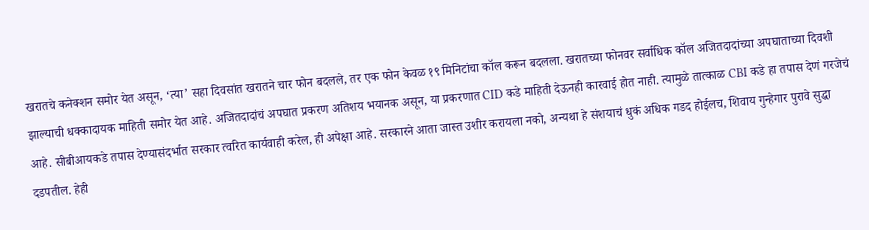खरातचे कनेक्शन समोर येत असून, ‘त्या’ सहा दिवसांत खरातने चार फोन बदलले, तर एक फोन केवळ १९ मिनिटांचा कॉल करून बदलला. खरातच्या फोनवर सर्वाधिक कॉल अजितदादांच्या अपघाताच्या दिवशी झाल्याची धक्कादायक माहिती समोर येत आहे. अजितदादांचं अपघात प्रकरण अतिशय भयानक असून, या प्रकरणात CID कडे माहिती देऊनही कारवाई होत नाही. त्यामुळे तात्काळ CBI कडे हा तपास देणं गरजेचं आहे. सीबीआयकडे तपास देण्यासंदर्भात सरकार त्वरित कार्यवाही करेल, ही अपेक्षा आहे. सरकारने आता जास्त उशीर करायला नको, अन्यथा हे संशयाचं धुकं अधिक गडद होईलच, शिवाय गुन्हेगार पुरावे सुद्धा दडपतील. हेही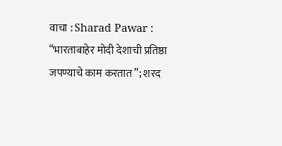वाचा : Sharad Pawar : “भारताबाहेर मोदी देशाची प्रतिष्ठा जपण्याचे काम करतात”; शरद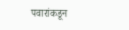पवारांकडून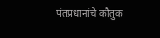पंतप्रधानांचे कौतुक